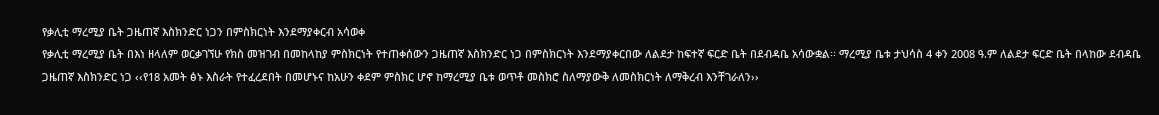የቃሊቲ ማረሚያ ቤት ጋዜጠኛ እስክንድር ነጋን በምስክርነት እንደማያቀርብ አሳወቀ
የቃሊቲ ማረሚያ ቤት በእነ ዘላለም ወርቃገኘሁ የክስ መዝገብ በመከላከያ ምስክርነት የተጠቀሰውን ጋዜጠኛ እስክንድር ነጋ በምስክርነት እንደማያቀርበው ለልደታ ከፍተኛ ፍርድ ቤት በደብዳቤ አሳውቋል፡፡ ማረሚያ ቤቱ ታህሳስ 4 ቀን 2008 ዓ.ም ለልደታ ፍርድ ቤት በላከው ደብዳቤ ጋዜጠኛ እስክንድር ነጋ ‹‹የ18 አመት ፅኑ እስራት የተፈረደበት በመሆኑና ከአሁን ቀደም ምስክር ሆኖ ከማረሚያ ቤቱ ወጥቶ መስክሮ ስለማያውቅ ለመስክርነት ለማቅረብ እንቸገራለን››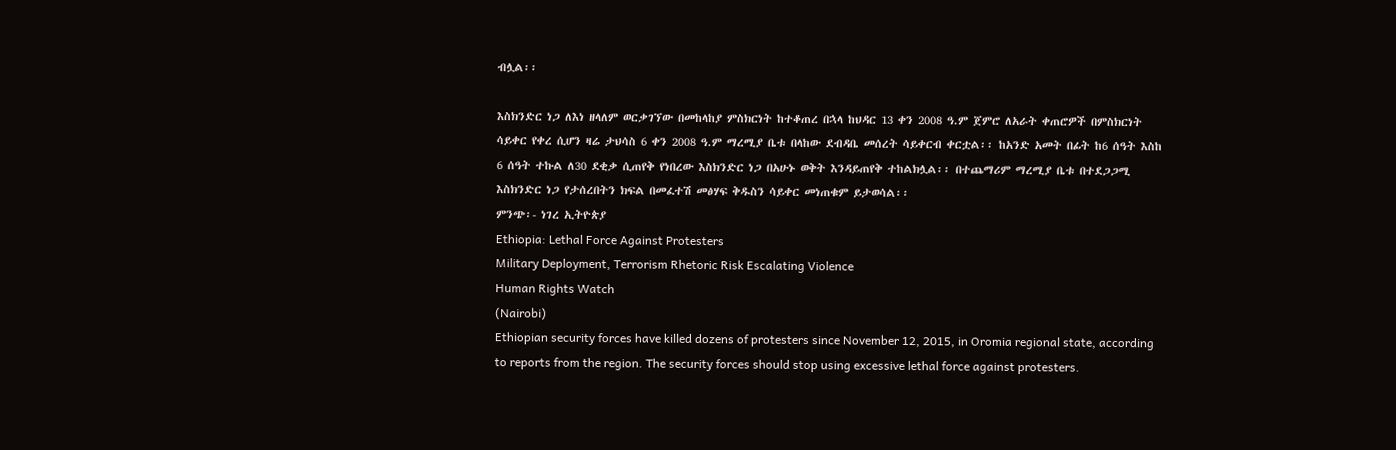ብሏል፡፡

እስክንድር ነጋ ለእነ ዘላለም ወርቃገኘው በመከላከያ ምስክርነት ከተቆጠረ በኋላ ከህዳር 13 ቀን 2008 ዓ.ም ጀምሮ ለአራት ቀጠሮዎች በምስክርነት ሳይቀር የቀረ ሲሆን ዛሬ ታህሳስ 6 ቀን 2008 ዓ.ም ማረሚያ ቤቱ በላከው ደብዳቤ መሰረት ሳይቀርብ ቀርቷል፡፡ ከአንድ አመት በፊት ከ6 ሰዓት እስከ 6 ሰዓት ተኩል ለ30 ደቂቃ ሲጠየቅ የነበረው እስክንድር ነጋ በአሁኑ ወቅት እንዳይጠየቅ ተከልክሏል፡፡ በተጨማሪም ማረሚያ ቤቱ በተደጋጋሚ እስክንድር ነጋ የታሰረበትን ክፍል በመፈተሽ መፅሃፍ ቅዱስን ሳይቀር መነጠቁም ይታወሳል፡፡
ምንጭ፡- ነገረ ኢትዮጵያ
Ethiopia: Lethal Force Against Protesters
Military Deployment, Terrorism Rhetoric Risk Escalating Violence
Human Rights Watch
(Nairobi)
Ethiopian security forces have killed dozens of protesters since November 12, 2015, in Oromia regional state, according to reports from the region. The security forces should stop using excessive lethal force against protesters.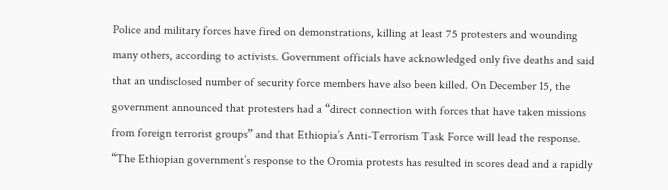Police and military forces have fired on demonstrations, killing at least 75 protesters and wounding many others, according to activists. Government officials have acknowledged only five deaths and said that an undisclosed number of security force members have also been killed. On December 15, the government announced that protesters had a “direct connection with forces that have taken missions from foreign terrorist groups” and that Ethiopia’s Anti-Terrorism Task Force will lead the response.
“The Ethiopian government’s response to the Oromia protests has resulted in scores dead and a rapidly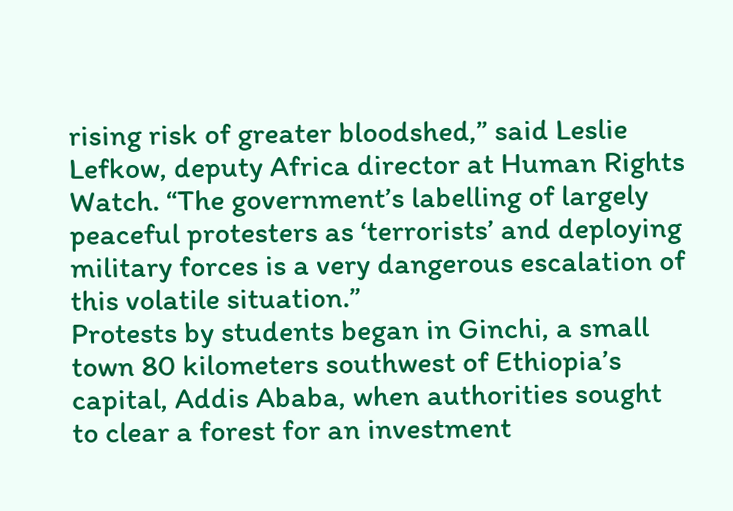rising risk of greater bloodshed,” said Leslie Lefkow, deputy Africa director at Human Rights Watch. “The government’s labelling of largely peaceful protesters as ‘terrorists’ and deploying military forces is a very dangerous escalation of this volatile situation.”
Protests by students began in Ginchi, a small town 80 kilometers southwest of Ethiopia’s capital, Addis Ababa, when authorities sought to clear a forest for an investment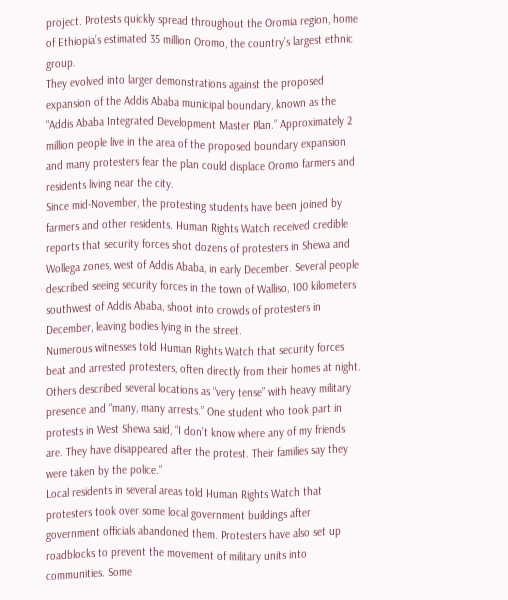project. Protests quickly spread throughout the Oromia region, home of Ethiopia’s estimated 35 million Oromo, the country’s largest ethnic group.
They evolved into larger demonstrations against the proposed expansion of the Addis Ababa municipal boundary, known as the “Addis Ababa Integrated Development Master Plan.” Approximately 2 million people live in the area of the proposed boundary expansion and many protesters fear the plan could displace Oromo farmers and residents living near the city.
Since mid-November, the protesting students have been joined by farmers and other residents. Human Rights Watch received credible reports that security forces shot dozens of protesters in Shewa and Wollega zones, west of Addis Ababa, in early December. Several people described seeing security forces in the town of Walliso, 100 kilometers southwest of Addis Ababa, shoot into crowds of protesters in December, leaving bodies lying in the street.
Numerous witnesses told Human Rights Watch that security forces beat and arrested protesters, often directly from their homes at night. Others described several locations as “very tense” with heavy military presence and “many, many arrests.” One student who took part in protests in West Shewa said, “I don’t know where any of my friends are. They have disappeared after the protest. Their families say they were taken by the police.”
Local residents in several areas told Human Rights Watch that protesters took over some local government buildings after government officials abandoned them. Protesters have also set up roadblocks to prevent the movement of military units into communities. Some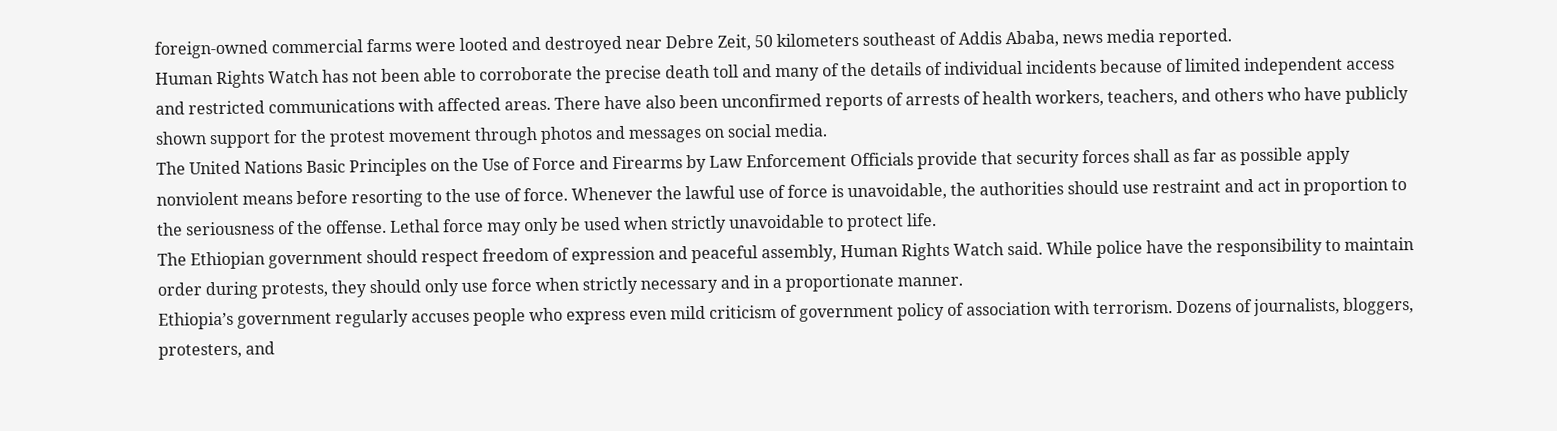foreign-owned commercial farms were looted and destroyed near Debre Zeit, 50 kilometers southeast of Addis Ababa, news media reported.
Human Rights Watch has not been able to corroborate the precise death toll and many of the details of individual incidents because of limited independent access and restricted communications with affected areas. There have also been unconfirmed reports of arrests of health workers, teachers, and others who have publicly shown support for the protest movement through photos and messages on social media.
The United Nations Basic Principles on the Use of Force and Firearms by Law Enforcement Officials provide that security forces shall as far as possible apply nonviolent means before resorting to the use of force. Whenever the lawful use of force is unavoidable, the authorities should use restraint and act in proportion to the seriousness of the offense. Lethal force may only be used when strictly unavoidable to protect life.
The Ethiopian government should respect freedom of expression and peaceful assembly, Human Rights Watch said. While police have the responsibility to maintain order during protests, they should only use force when strictly necessary and in a proportionate manner.
Ethiopia’s government regularly accuses people who express even mild criticism of government policy of association with terrorism. Dozens of journalists, bloggers, protesters, and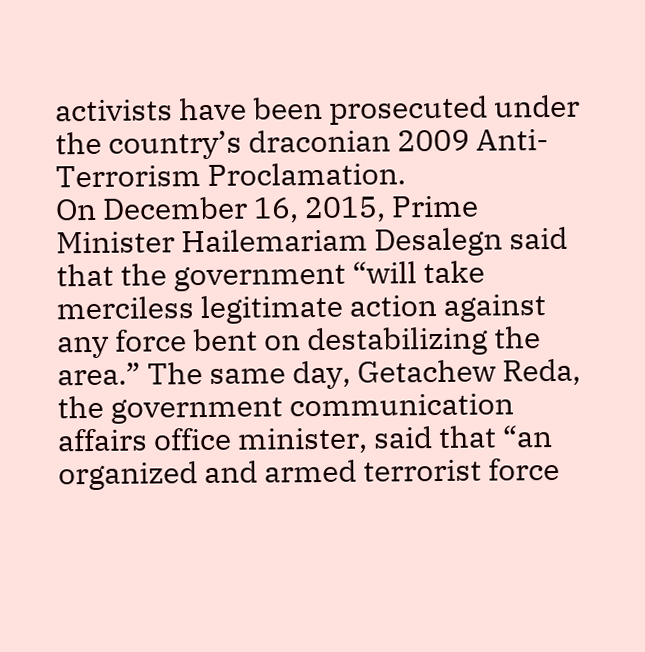activists have been prosecuted under the country’s draconian 2009 Anti-Terrorism Proclamation.
On December 16, 2015, Prime Minister Hailemariam Desalegn said that the government “will take merciless legitimate action against any force bent on destabilizing the area.” The same day, Getachew Reda, the government communication affairs office minister, said that “an organized and armed terrorist force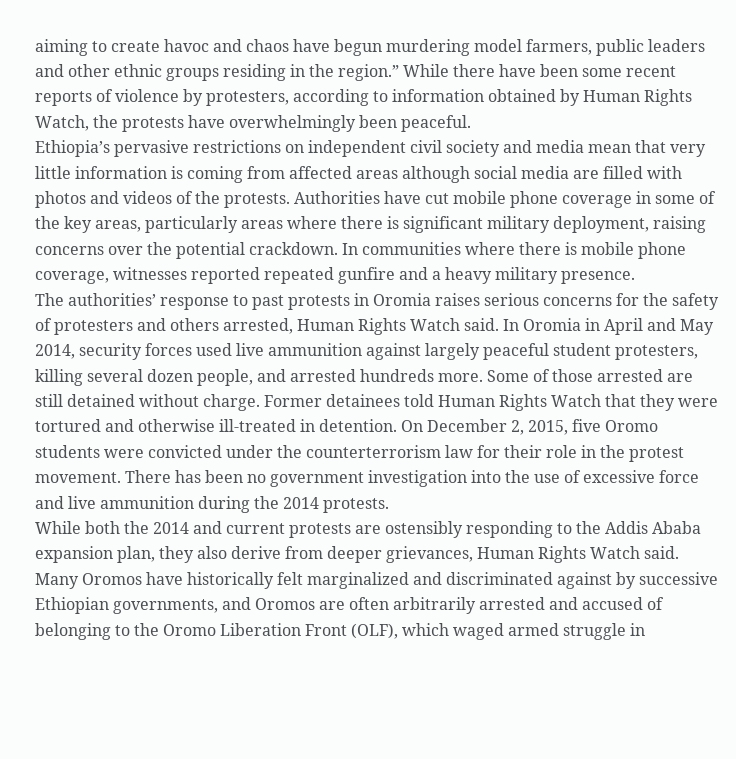aiming to create havoc and chaos have begun murdering model farmers, public leaders and other ethnic groups residing in the region.” While there have been some recent reports of violence by protesters, according to information obtained by Human Rights Watch, the protests have overwhelmingly been peaceful.
Ethiopia’s pervasive restrictions on independent civil society and media mean that very little information is coming from affected areas although social media are filled with photos and videos of the protests. Authorities have cut mobile phone coverage in some of the key areas, particularly areas where there is significant military deployment, raising concerns over the potential crackdown. In communities where there is mobile phone coverage, witnesses reported repeated gunfire and a heavy military presence.
The authorities’ response to past protests in Oromia raises serious concerns for the safety of protesters and others arrested, Human Rights Watch said. In Oromia in April and May 2014, security forces used live ammunition against largely peaceful student protesters, killing several dozen people, and arrested hundreds more. Some of those arrested are still detained without charge. Former detainees told Human Rights Watch that they were tortured and otherwise ill-treated in detention. On December 2, 2015, five Oromo students were convicted under the counterterrorism law for their role in the protest movement. There has been no government investigation into the use of excessive force and live ammunition during the 2014 protests.
While both the 2014 and current protests are ostensibly responding to the Addis Ababa expansion plan, they also derive from deeper grievances, Human Rights Watch said. Many Oromos have historically felt marginalized and discriminated against by successive Ethiopian governments, and Oromos are often arbitrarily arrested and accused of belonging to the Oromo Liberation Front (OLF), which waged armed struggle in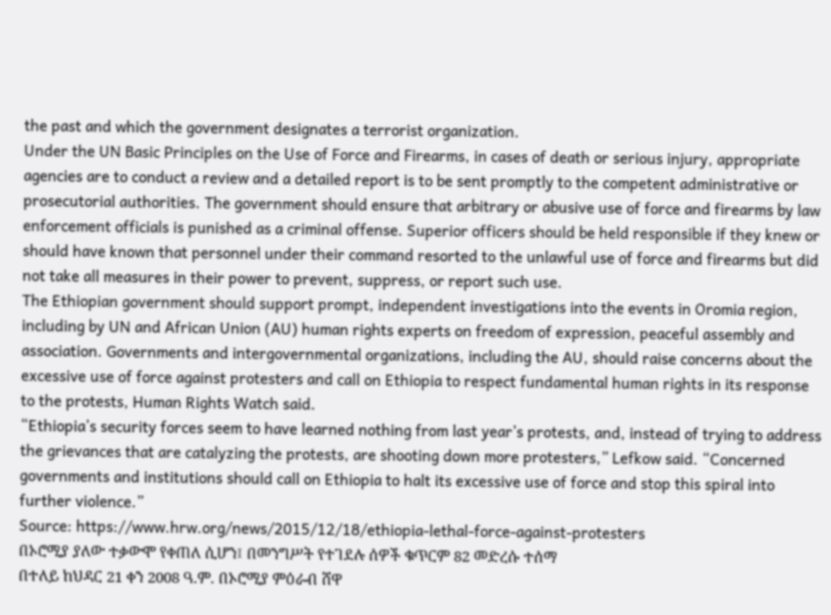the past and which the government designates a terrorist organization.
Under the UN Basic Principles on the Use of Force and Firearms, in cases of death or serious injury, appropriate agencies are to conduct a review and a detailed report is to be sent promptly to the competent administrative or prosecutorial authorities. The government should ensure that arbitrary or abusive use of force and firearms by law enforcement officials is punished as a criminal offense. Superior officers should be held responsible if they knew or should have known that personnel under their command resorted to the unlawful use of force and firearms but did not take all measures in their power to prevent, suppress, or report such use.
The Ethiopian government should support prompt, independent investigations into the events in Oromia region, including by UN and African Union (AU) human rights experts on freedom of expression, peaceful assembly and association. Governments and intergovernmental organizations, including the AU, should raise concerns about the excessive use of force against protesters and call on Ethiopia to respect fundamental human rights in its response to the protests, Human Rights Watch said.
“Ethiopia’s security forces seem to have learned nothing from last year’s protests, and, instead of trying to address the grievances that are catalyzing the protests, are shooting down more protesters,” Lefkow said. “Concerned governments and institutions should call on Ethiopia to halt its excessive use of force and stop this spiral into further violence.”
Source: https://www.hrw.org/news/2015/12/18/ethiopia-lethal-force-against-protesters
በኦሮሚያ ያለው ተቃውሞ የቀጠለ ሲሆን፤ በመንግሥት የተገደሉ ሰዎች ቁጥርም 82 መድረሱ ተሰማ
በተለይ ከህዳር 21 ቀን 2008 ዓ.ም. በኦሮሚያ ምዕራብ ሸዋ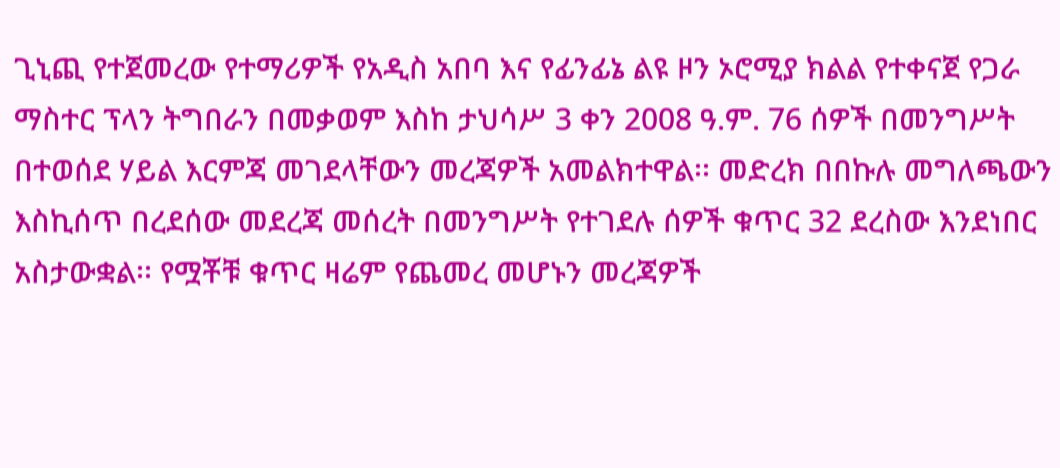ጊኒጪ የተጀመረው የተማሪዎች የአዲስ አበባ እና የፊንፊኔ ልዩ ዞን ኦሮሚያ ክልል የተቀናጀ የጋራ ማስተር ፕላን ትግበራን በመቃወም እስከ ታህሳሥ 3 ቀን 2008 ዓ.ም. 76 ሰዎች በመንግሥት በተወሰደ ሃይል እርምጃ መገደላቸውን መረጃዎች አመልክተዋል፡፡ መድረክ በበኩሉ መግለጫውን እስኪሰጥ በረደሰው መደረጃ መሰረት በመንግሥት የተገደሉ ሰዎች ቁጥር 32 ደረስው እንደነበር አስታውቋል፡፡ የሟቾቹ ቁጥር ዛሬም የጨመረ መሆኑን መረጃዎች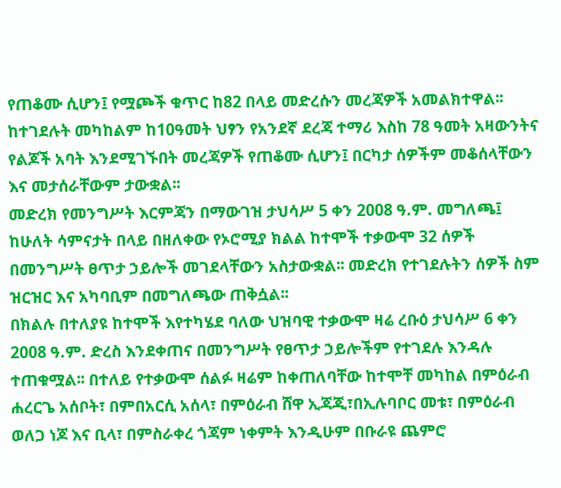የጠቆሙ ሲሆን፤ የሟጮች ቁጥር ከ82 በላይ መድረሱን መረጃዎች አመልክተዋል፡፡ ከተገደሉት መካከልም ከ10ዓመት ህፃን የአንደኛ ደረጃ ተማሪ እስከ 78 ዓመት አዛውንትና የልጆች አባት እንደሚገኙበት መረጃዎች የጠቆሙ ሲሆን፤ በርካታ ሰዎችም መቆሰላቸውን እና መታሰራቸውም ታውቋል፡፡
መድረክ የመንግሥት እርምጃን በማውገዝ ታህሳሥ 5 ቀን 2008 ዓ.ም. መግለጫ፤ ከሁለት ሳምናታት በላይ በዘለቀው የኦሮሚያ ክልል ከተሞች ተቃውሞ 32 ሰዎች በመንግሥት ፀጥታ ኃይሎች መገደላቸውን አስታውቋል፡፡ መድረክ የተገደሉትን ሰዎች ስም ዝርዝር እና አካባቢም በመግለጫው ጠቅሷል፡፡
በክልሉ በተለያዩ ከተሞች እየተካሄደ ባለው ህዝባዊ ተቃውሞ ዛሬ ረቡዕ ታህሳሥ 6 ቀን 2008 ዓ.ም. ድረስ እንደቀጠና በመንግሥት የፀጥታ ኃይሎችም የተገደሉ እንዳሉ ተጠቁሟል፡፡ በተለይ የተቃውሞ ሰልፉ ዛሬም ከቀጠለባቸው ከተሞቸ መካከል በምዕራብ ሐረርጌ አሰቦት፣ በምበአርሲ አሰላ፣ በምዕራብ ሸዋ ኢጃጂ፣በኢሉባቦር መቱ፣ በምዕራብ ወለጋ ነጆ እና ቢላ፣ በምስራቀረ ጎጃም ነቀምት እንዲሁም በቡራዩ ጨምሮ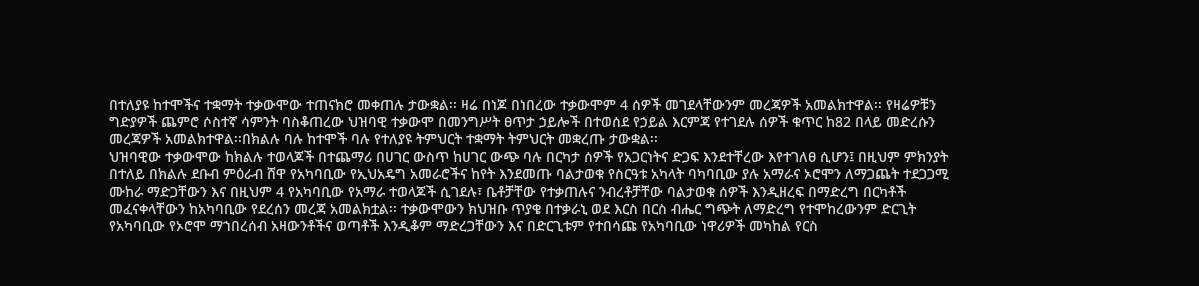በተለያዩ ከተሞችና ተቋማት ተቃውሞው ተጠናክሮ መቀጠሉ ታውቋል፡፡ ዛሬ በነጆ በነበረው ተቃውሞም 4 ሰዎች መገደላቸውንም መረጃዎች አመልክተዋል፡፡ የዛሬዎቹን ግድያዎች ጨምሮ ሶስተኛ ሳምንት ባስቆጠረው ህዝባዊ ተቃውሞ በመንግሥት ፀጥታ ኃይሎች በተወሰደ የኃይል እርምጃ የተገደሉ ሰዎች ቁጥር ከ82 በላይ መድረሱን መረጃዎች አመልክተዋል፡፡በክልሉ ባሉ ከተሞች ባሉ የተለያዩ ትምህርት ተቋማት ትምህርት መቋረጡ ታውቋል፡፡
ህዝባዊው ተቃውሞው ከክልሉ ተወላጆች በተጨማሪ በሀገር ውስጥ ከሀገር ውጭ ባሉ በርካታ ሰዎች የአጋርነትና ድጋፍ እንደተቸረው እየተገለፀ ሲሆን፤ በዚህም ምክንያት በተለይ በክልሉ ደቡብ ምዕራብ ሸዋ የአካባቢው የኢህአዴግ አመራሮችና ከየት እንደመጡ ባልታወቁ የስርዓቱ አካላት ባካባቢው ያሉ አማራና ኦሮሞን ለማጋጨት ተደጋጋሚ ሙከራ ማድጋቸውን እና በዚህም 4 የአካባቢው የአማራ ተወላጆች ሲገደሉ፣ ቤቶቻቸው የተቃጠሉና ንብረቶቻቸው ባልታወቁ ሰዎች እንዲዘረፍ በማድረግ በርካቶች መፈናቀላቸውን ከአካባቢው የደረሰን መረጃ አመልክቷል፡፡ ተቃውሞውን ክህዝቡ ጥያቄ በተቃራኒ ወደ እርስ በርስ ብሔር ግጭት ለማድረግ የተሞከረውንም ድርጊት የአካባቢው የኦሮሞ ማኀበረሰብ አዛውንቶችና ወጣቶች እንዲቆም ማድረጋቸውን እና በድርጊቱም የተበሳጩ የአካባቢው ነዋሪዎች መካከል የርስ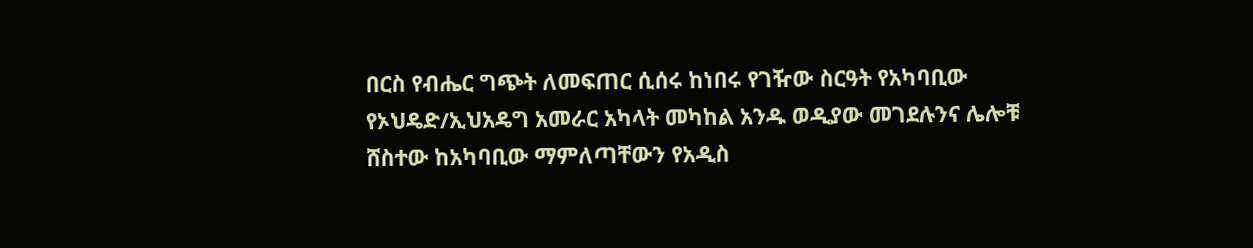በርስ የብሔር ግጭት ለመፍጠር ሲሰሩ ከነበሩ የገዥው ስርዓት የአካባቢው የኦህዴድ/ኢህአዴግ አመራር አካላት መካከል አንዱ ወዲያው መገደሉንና ሌሎቹ ሸስተው ከአካባቢው ማምለጣቸውን የአዲስ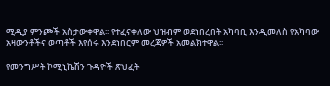ሚዲያ ምንጮች አስታውቀዋል፡፡ የተፈናቀለው ህዝብም ወደነበረበት አካባቢ እንዲመለስ የአካባው አዛውንቶችና ወጣቶች እየሰሩ እንደነበርም መረጃዎች አመልክተዋል፡፡

የመንግሥት ኮሚኒኬሽን ጉዳዮች ጽህፈት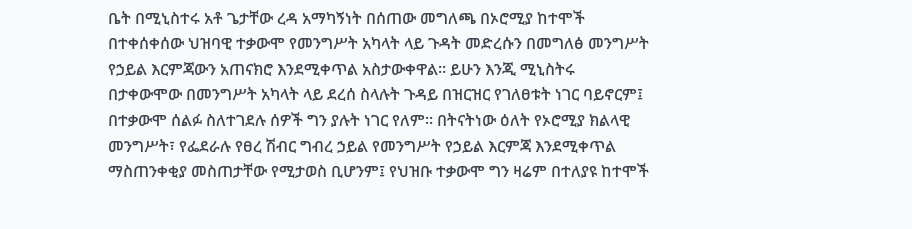ቤት በሚኒስተሩ አቶ ጌታቸው ረዳ አማካኝነት በሰጠው መግለጫ በኦሮሚያ ከተሞች በተቀሰቀሰው ህዝባዊ ተቃውሞ የመንግሥት አካላት ላይ ጉዳት መድረሱን በመግለፅ መንግሥት የኃይል እርምጃውን አጠናክሮ እንደሚቀጥል አስታውቀዋል፡፡ ይሁን እንጂ ሚኒስትሩ በታቀውሞው በመንግሥት አካላት ላይ ደረሰ ስላሉት ጉዳይ በዝርዝር የገለፀቱት ነገር ባይኖርም፤ በተቃውሞ ሰልፉ ስለተገደሉ ሰዎች ግን ያሉት ነገር የለም፡፡ በትናትነው ዕለት የኦሮሚያ ክልላዊ መንግሥት፣ የፌደራሉ የፀረ ሽብር ግብረ ኃይል የመንግሥት የኃይል እርምጃ እንደሚቀጥል ማስጠንቀቂያ መስጠታቸው የሚታወስ ቢሆንም፤ የህዝቡ ተቃውሞ ግን ዛሬም በተለያዩ ከተሞች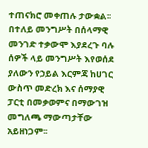ተጠናክሮ መቀጠሉ ታውቋል፡፡
በተለይ መንግሥት በሰላማዊ መንገድ ተቃውሞ እያደረጉ ባሉ ሰዎች ላይ መንግሥት እየወሰደ ያለውን የኃይል እርምጃ ከሀገር ውስጥ መድረክ እና ሰማያዊ ፓርቲ በመቃወምና በማውገዝ መግለጫ ማውጣታቸው አይዘነጋም፡፡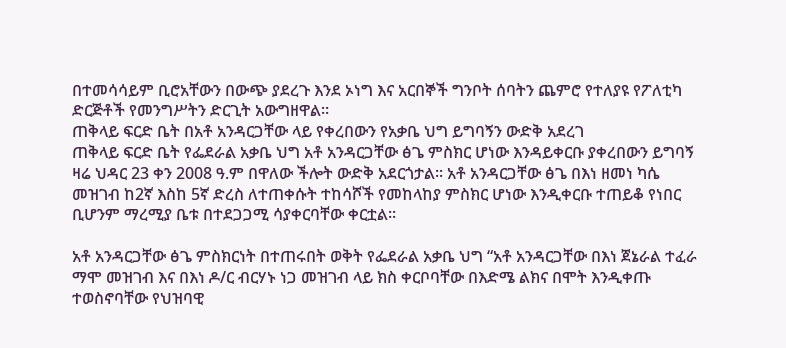በተመሳሳይም ቢሮአቸውን በውጭ ያደረጉ እንደ ኦነግ እና አርበኞች ግንቦት ሰባትን ጨምሮ የተለያዩ የፖለቲካ ድርጅቶች የመንግሥትን ድርጊት አውግዘዋል፡፡
ጠቅላይ ፍርድ ቤት በአቶ አንዳርጋቸው ላይ የቀረበውን የአቃቤ ህግ ይግባኝን ውድቅ አደረገ
ጠቅላይ ፍርድ ቤት የፌደራል አቃቤ ህግ አቶ አንዳርጋቸው ፅጌ ምስክር ሆነው እንዳይቀርቡ ያቀረበውን ይግባኝ ዛሬ ህዳር 23 ቀን 2008 ዓ.ም በዋለው ችሎት ውድቅ አደርጎታል፡፡ አቶ አንዳርጋቸው ፅጌ በእነ ዘመነ ካሴ መዝገብ ከ2ኛ እስከ 5ኛ ድረስ ለተጠቀሱት ተከሳሾች የመከላከያ ምስክር ሆነው እንዲቀርቡ ተጠይቆ የነበር ቢሆንም ማረሚያ ቤቱ በተደጋጋሚ ሳያቀርባቸው ቀርቷል፡፡

አቶ አንዳርጋቸው ፅጌ ምስክርነት በተጠሩበት ወቅት የፌደራል አቃቤ ህግ “አቶ አንዳርጋቸው በእነ ጀኔራል ተፈራ ማሞ መዝገብ እና በእነ ዶ/ር ብርሃኑ ነጋ መዝገብ ላይ ክስ ቀርቦባቸው በእድሜ ልክና በሞት እንዲቀጡ ተወስኖባቸው የህዝባዊ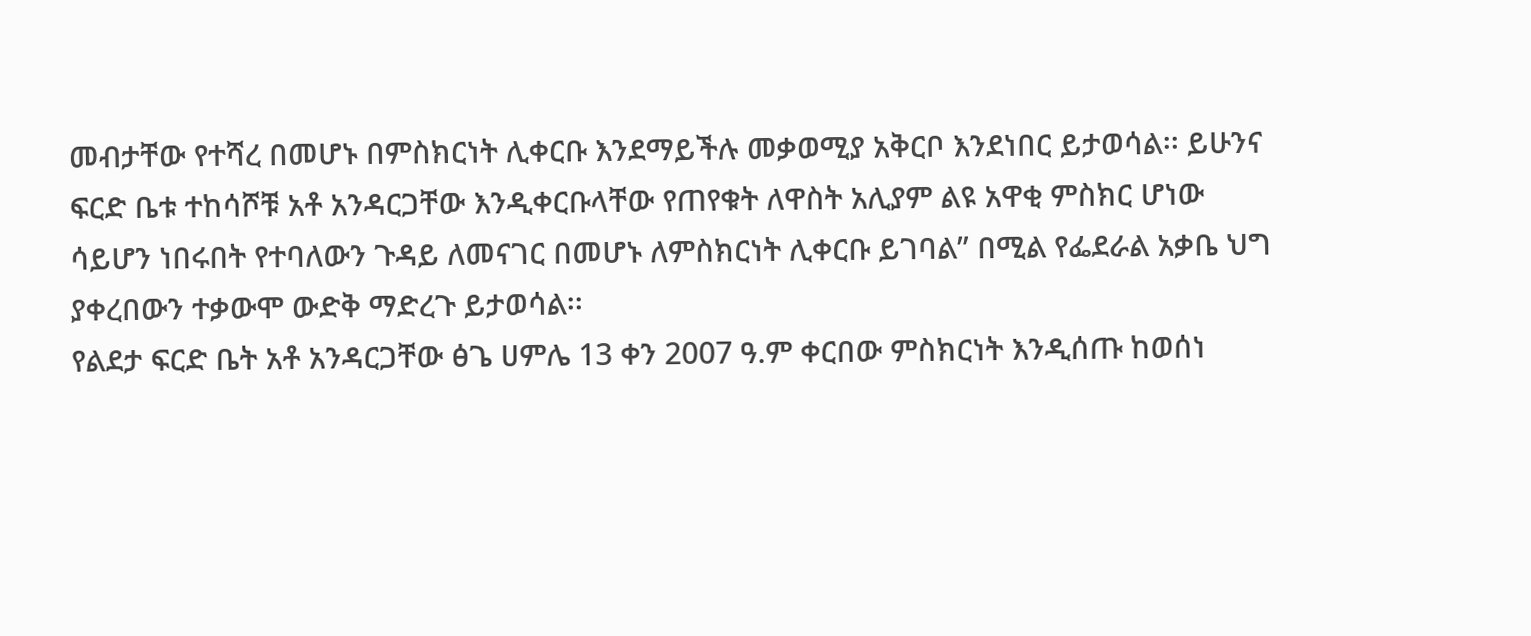መብታቸው የተሻረ በመሆኑ በምስክርነት ሊቀርቡ እንደማይችሉ መቃወሚያ አቅርቦ እንደነበር ይታወሳል፡፡ ይሁንና ፍርድ ቤቱ ተከሳሾቹ አቶ አንዳርጋቸው እንዲቀርቡላቸው የጠየቁት ለዋስት አሊያም ልዩ አዋቂ ምስክር ሆነው ሳይሆን ነበሩበት የተባለውን ጉዳይ ለመናገር በመሆኑ ለምስክርነት ሊቀርቡ ይገባል” በሚል የፌደራል አቃቤ ህግ ያቀረበውን ተቃውሞ ውድቅ ማድረጉ ይታወሳል፡፡
የልደታ ፍርድ ቤት አቶ አንዳርጋቸው ፅጌ ሀምሌ 13 ቀን 2007 ዓ.ም ቀርበው ምስክርነት እንዲሰጡ ከወሰነ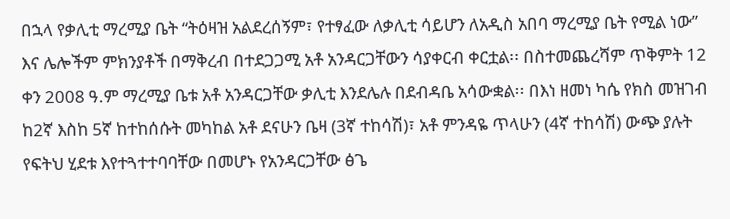በኋላ የቃሊቲ ማረሚያ ቤት “ትዕዛዝ አልደረሰኝም፣ የተፃፈው ለቃሊቲ ሳይሆን ለአዲስ አበባ ማረሚያ ቤት የሚል ነው” እና ሌሎችም ምክንያቶች በማቅረብ በተደጋጋሚ አቶ አንዳርጋቸውን ሳያቀርብ ቀርቷል፡፡ በስተመጨረሻም ጥቅምት 12 ቀን 2008 ዓ.ም ማረሚያ ቤቱ አቶ አንዳርጋቸው ቃሊቲ እንደሌሉ በደብዳቤ አሳውቋል፡፡ በእነ ዘመነ ካሴ የክስ መዝገብ ከ2ኛ እስከ 5ኛ ከተከሰሱት መካከል አቶ ደናሁን ቤዛ (3ኛ ተከሳሽ)፣ አቶ ምንዳዬ ጥላሁን (4ኛ ተከሳሽ) ውጭ ያሉት የፍትህ ሂደቱ እየተጓተተባባቸው በመሆኑ የአንዳርጋቸው ፅጌ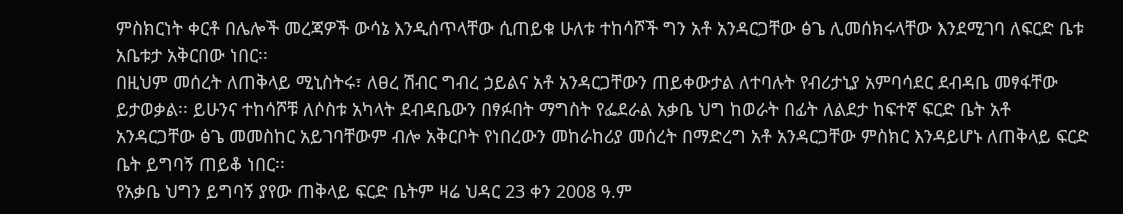ምስክርነት ቀርቶ በሌሎች መረጃዎች ውሳኔ እንዲሰጥላቸው ሲጠይቁ ሁለቱ ተከሳሾች ግን አቶ አንዳርጋቸው ፅጌ ሊመሰክሩላቸው እንደሚገባ ለፍርድ ቤቱ አቤቱታ አቅርበው ነበር፡፡
በዚህም መሰረት ለጠቅላይ ሚኒስትሩ፣ ለፀረ ሽብር ግብረ ኃይልና አቶ አንዳርጋቸውን ጠይቀውታል ለተባሉት የብሪታኒያ አምባሳደር ደብዳቤ መፃፋቸው ይታወቃል፡፡ ይሁንና ተከሳሾቹ ለሶስቱ አካላት ደብዳቤውን በፃፉበት ማግስት የፌደራል አቃቤ ህግ ከወራት በፊት ለልደታ ከፍተኛ ፍርድ ቤት አቶ አንዳርጋቸው ፅጌ መመስከር አይገባቸውም ብሎ አቅርቦት የነበረውን መከራከሪያ መሰረት በማድረግ አቶ አንዳርጋቸው ምስክር እንዳይሆኑ ለጠቅላይ ፍርድ ቤት ይግባኝ ጠይቆ ነበር፡፡
የአቃቤ ህግን ይግባኝ ያየው ጠቅላይ ፍርድ ቤትም ዛሬ ህዳር 23 ቀን 2008 ዓ.ም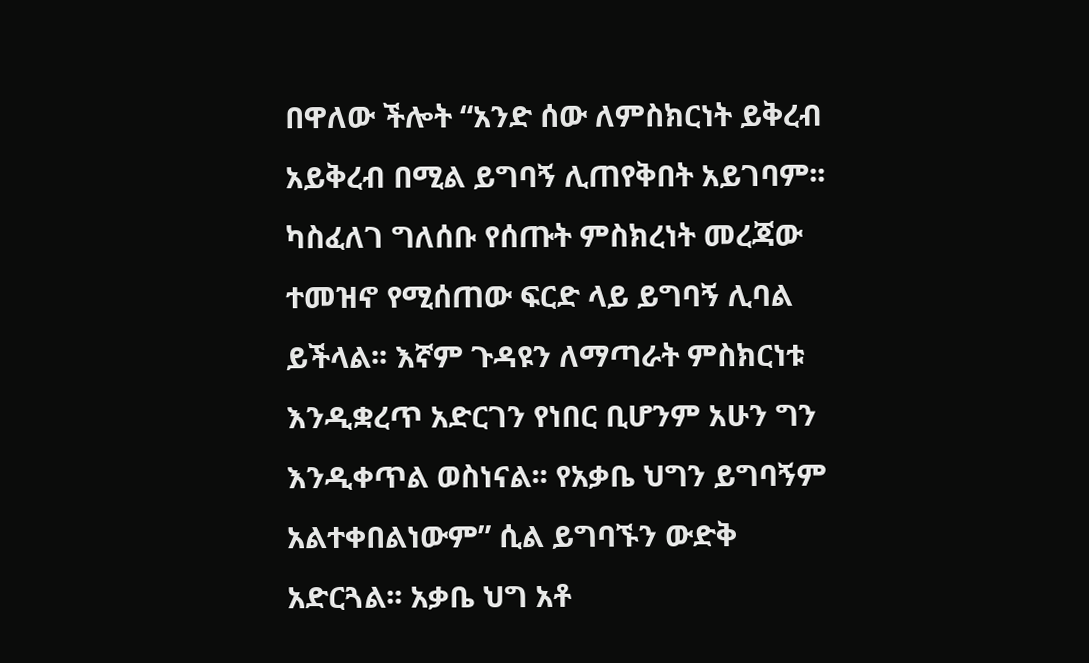በዋለው ችሎት “አንድ ሰው ለምስክርነት ይቅረብ አይቅረብ በሚል ይግባኝ ሊጠየቅበት አይገባም፡፡ ካስፈለገ ግለሰቡ የሰጡት ምስክረነት መረጃው ተመዝኖ የሚሰጠው ፍርድ ላይ ይግባኝ ሊባል ይችላል፡፡ እኛም ጉዳዩን ለማጣራት ምስክርነቱ እንዲቋረጥ አድርገን የነበር ቢሆንም አሁን ግን እንዲቀጥል ወስነናል፡፡ የአቃቤ ህግን ይግባኝም አልተቀበልነውም” ሲል ይግባኙን ውድቅ አድርጓል፡፡ አቃቤ ህግ አቶ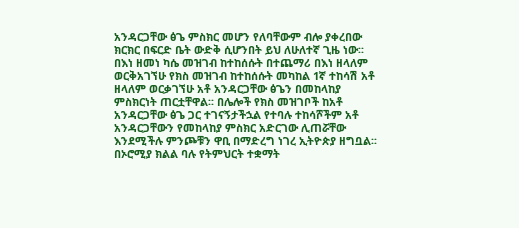አንዳርጋቸው ፅጌ ምስክር መሆን የለባቸውም ብሎ ያቀረበው ክርክር በፍርድ ቤት ውድቅ ሲሆንበት ይህ ለሁለተኛ ጊዜ ነው፡፡
በእነ ዘመነ ካሴ መዝገብ ከተከሰሱት በተጨማሪ በእነ ዘላለም ወርቅአገኘሁ የክስ መዝገብ ከተከሰሱት መካከል 1ኛ ተከሳሽ አቶ ዘላለም ወርቃገኘሁ አቶ አንዳርጋቸው ፅጌን በመከላከያ ምስክርነት ጠርቷቸዋል፡፡ በሌሎች የክስ መዝገቦች ከአቶ አንዳርጋቸው ፅጌ ጋር ተገናኝታችኋል የተባሉ ተከሳሾችም አቶ አንዳርጋቸውን የመከላከያ ምስክር አድርገው ሊጠሯቸው እንደሚችሉ ምንጮቹን ዋቢ በማድረግ ነገረ ኢትዮጵያ ዘግቧል፡፡
በኦሮሚያ ክልል ባሉ የትምህርት ተቋማት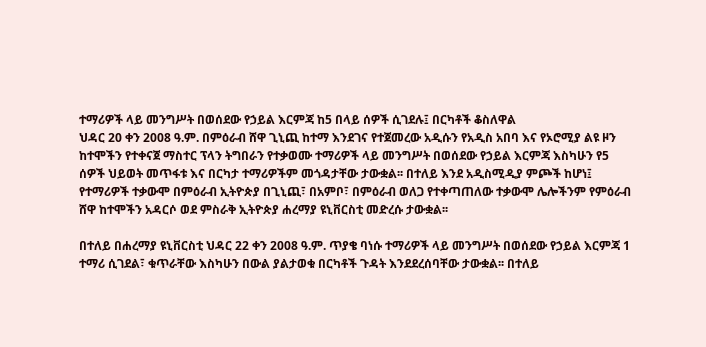ተማሪዎች ላይ መንግሥት በወሰደው የኃይል እርምጃ ከ5 በላይ ሰዎች ሲገደሉ፤ በርካቶች ቆስለዋል
ህዳር 20 ቀን 2008 ዓ.ም. በምዕራብ ሸዋ ጊኒጪ ከተማ እንደገና የተጀመረው አዲሱን የአዲስ አበባ እና የኦሮሚያ ልዩ ዞን ከተሞችን የተቀናጀ ማስተር ፕላን ትግበራን የተቃወሙ ተማሪዎች ላይ መንግሥት በወሰደው የኃይል እርምጃ እስካሁን የ5 ሰዎች ህይወት መጥፋቱ እና በርካታ ተማሪዎችም መጎዳታቸው ታውቋል፡፡ በተለይ እንደ አዲስሚዲያ ምጮች ከሆነ፤ የተማሪዎች ተቃውሞ በምዕራብ ኢትዮጵያ በጊኒጪ፣ በአምቦ፣ በምዕራብ ወለጋ የተቀጣጠለው ተቃውሞ ሌሎችንም የምዕራብ ሸዋ ከተሞችን አዳርሶ ወደ ምስራቅ ኢትዮጵያ ሐረማያ ዩኒቨርስቲ መድረሱ ታውቋል፡፡

በተለይ በሐረማያ ዩኒቨርስቲ ህዳር 22 ቀን 2008 ዓ.ም. ጥያቄ ባነሱ ተማሪዎች ላይ መንግሥት በወሰደው የኃይል እርምጃ 1 ተማሪ ሲገደል፣ ቁጥራቸው እስካሁን በውል ያልታወቁ በርካቶች ጉዳት እንደደረሰባቸው ታውቋል፡፡ በተለይ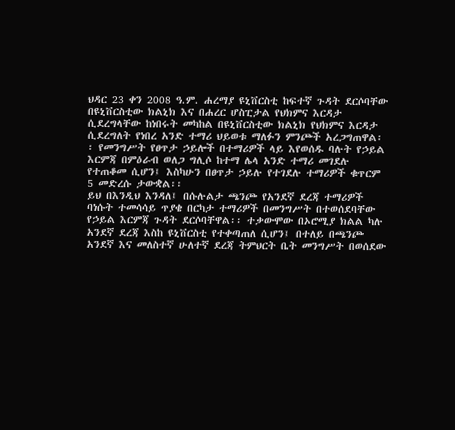ህዳር 23 ቀን 2008 ዓ.ም. ሐረማያ ዩኒቨርስቲ ከፍተኛ ጉዳት ደርሶባቸው በዩኒቨርስቲው ክልኒክ እና በሐረር ሆስፒታል የህክምና እርዳታ ሲደረግላቸው ከነበሩት መካከል በዩኒቨርስቲው ክልኒክ የህክምና እርዳታ ሲደረግለት የነበረ አንድ ተማሪ ህይወቱ ማለፉን ምንጮች አረጋግጠዋል፡፡ የመንግሥት የፀጥታ ኃይሎች በተማሪዎች ላይ እየወሰዱ ባሉት የኃይል እርምጃ በምዕራብ ወለጋ ግሊሶ ከተማ ሌላ አንድ ተማሪ መገደሉ የተጠቆመ ሲሆን፤ እስካሁን በፀጥታ ኃይሉ የተገደሉ ተማሪዎች ቁጥርም 5 መድረሱ ታውቋል፡፡
ይህ በእንዲህ እንዳለ፤ በሱሉልታ ጫንጮ የአንደኛ ደረጃ ተማሪዎች ባነሱት ተመሳሳይ ጥያቄ በርካታ ተማሪዎች በመንግሥት በተወሰደባቸው የኃይል እርምጃ ጉዳት ደርሶባቸዋል፡፡ ተቃውሞው በኦሮሚያ ክልል ካሉ አንደኛ ደረጃ እስከ ዩኒቨርስቲ የተቀጣጠለ ሲሆን፤ በተለይ በጫንጮ አንደኛ እና መለስተኛ ሁለተኛ ደረጃ ትምህርት ቤት መንግሥት በወሰደው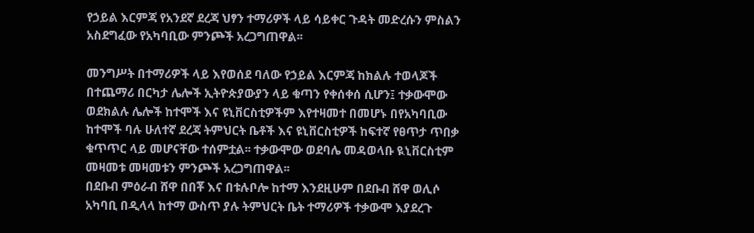የኃይል እርምጃ የአንደኛ ደረጃ ህፃን ተማሪዎች ላይ ሳይቀር ጉዳት መድረሱን ምስልን አስደግፈው የአካባቢው ምንጮች አረጋግጠዋል፡፡

መንግሥት በተማሪዎች ላይ እየወሰደ ባለው የኃይል እርምጃ ከክልሉ ተወላጆች በተጨማሪ በርካታ ሌሎች ኢትዮጵያውያን ላይ ቁጣን የቀሰቀሰ ሲሆን፤ ተቃውሞው ወደክልሉ ሌሎች ከተሞች እና ዩኒቨርስቲዎችም እየተዛመተ በመሆኑ በየአካባቢው ከተሞች ባሉ ሁለተኛ ደረጃ ትምህርት ቤቶች እና ዩኒቨርስቲዎች ከፍተኛ የፀጥታ ጥበቃ ቁጥጥር ላይ መሆናቸው ተሰምቷል፡፡ ተቃውሞው ወደባሌ መዳወላቡ ዪኒቨርስቲም መዛመቱ መዛመቱን ምንጮች አረጋግጠዋል፡፡
በደቡብ ምዕራብ ሸዋ በበቾ እና በቱሉቦሎ ከተማ እንደዚሁም በደቡብ ሸዋ ወሊሶ አካባቢ በዲላላ ከተማ ውስጥ ያሉ ትምህርት ቤት ተማሪዎች ተቃውሞ እያደረጉ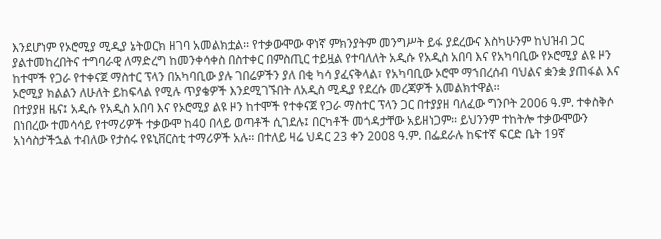እንደሆነም የኦሮሚያ ሚዲያ ኔትወርክ ዘገባ አመልክቷል፡፡ የተቃውሞው ዋነኛ ምክንያትም መንግሥት ይፋ ያደረውና እስካሁንም ከህዝብ ጋር ያልተመከረበትና ተግባራዊ ለማድረግ ከመንቀሳቀስ በስተቀር በምስጢር ተይዟል የተባለለት አዲሱ የአዲስ አበባ እና የአካባቢው የኦሮሚያ ልዩ ዞን ከተሞች የጋራ የተቀናጀ ማስተር ፕላን በአካባቢው ያሉ ገበሬዎችን ያለ በቂ ካሳ ያፈናቅላል፣ የአካባቢው ኦሮሞ ማኀበረሰብ ባህልና ቋንቋ ያጠፋል እና ኦሮሚያ ክልልን ለሁለት ይከፍላል የሚሉ ጥያቄዎች እንደሚገኙበት ለአዲስ ሚዲያ የደረሱ መረጃዎች አመልክተዋል፡፡
በተያያዘ ዜና፤ አዲሱ የአዲስ አበባ እና የኦሮሚያ ልዩ ዞን ከተሞች የተቀናጀ የጋራ ማስተር ፕላን ጋር በተያያዘ ባለፈው ግንቦት 2006 ዓ.ም. ተቀስቅሶ በነበረው ተመሳሳይ የተማሪዎች ተቃውሞ ከ40 በላይ ወጣቶች ሲገደሉ፤ በርካቶች መጎዳታቸው አይዘነጋም፡፡ ይህንንም ተከትሎ ተቃውሞውን አነሳስታችኋል ተብለው የታሰሩ የዩኒቨርስቲ ተማሪዎች አሉ፡፡ በተለይ ዛሬ ህዳር 23 ቀን 2008 ዓ.ም. በፌደራሉ ከፍተኛ ፍርድ ቤት 19ኛ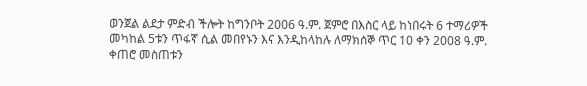ወንጀል ልደታ ምድብ ችሎት ከግንቦት 2006 ዓ.ም. ጀምሮ በእስር ላይ ከነበሩት 6 ተማሪዎች መካከል 5ቱን ጥፋኛ ሲል መበየኑን እና እንዲከላከሉ ለማክሰኞ ጥር 10 ቀን 2008 ዓ.ም. ቀጠሮ መስጠቱን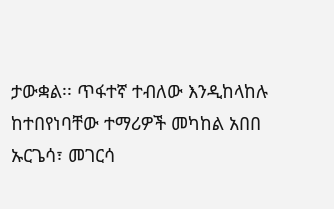ታውቋል፡፡ ጥፋተኛ ተብለው እንዲከላከሉ ከተበየነባቸው ተማሪዎች መካከል አበበ ኡርጌሳ፣ መገርሳ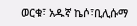ወርቁ፣ አዱኛ ኬሶ፣ቢሊሱማ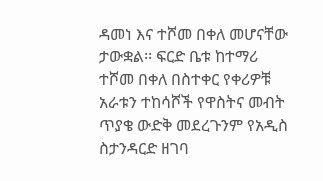ዳመነ እና ተሾመ በቀለ መሆናቸው ታውቋል፡፡ ፍርድ ቤቱ ከተማሪ ተሾመ በቀለ በስተቀር የቀሪዎቹ አራቱን ተከሳሾች የዋስትና መብት ጥያቄ ውድቅ መደረጉንም የአዲስ ስታንዳርድ ዘገባ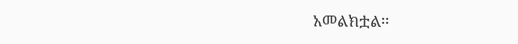አመልክቷል፡፡